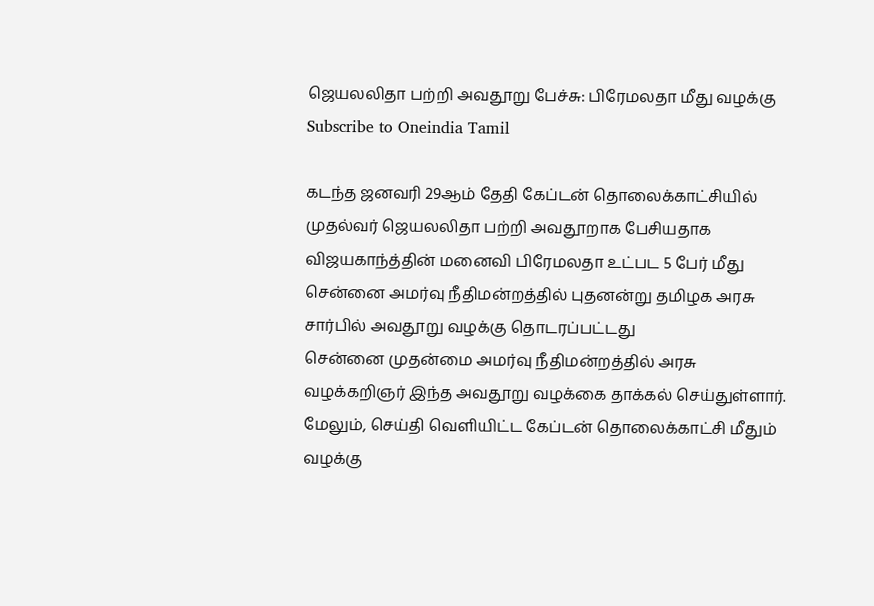ஜெயலலிதா பற்றி அவதூறு பேச்சு: பிரேமலதா மீது வழக்கு
Subscribe to Oneindia Tamil

கடந்த ஜனவரி 29ஆம் தேதி கேப்டன் தொலைக்காட்சியில் முதல்வர் ஜெயலலிதா பற்றி அவதூறாக பேசியதாக விஜயகாந்த்தின் மனைவி பிரேமலதா உட்பட 5 பேர் மீது சென்னை அமர்வு நீதிமன்றத்தில் புதனன்று தமிழக அரசு சார்பில் அவதூறு வழக்கு தொடரப்பட்டது
சென்னை முதன்மை அமர்வு நீதிமன்றத்தில் அரசு வழக்கறிஞர் இந்த அவதூறு வழக்கை தாக்கல் செய்துள்ளார். மேலும், செய்தி வெளியிட்ட கேப்டன் தொலைக்காட்சி மீதும் வழக்கு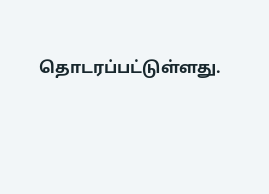தொடரப்பட்டுள்ளது.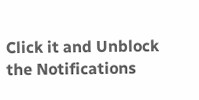Click it and Unblock the Notifications